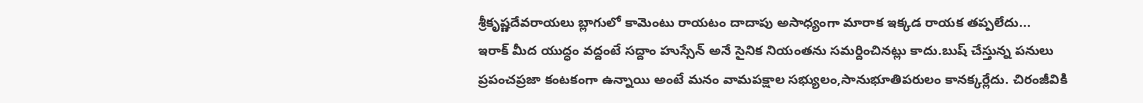శ్రీకృష్ణదేవరాయలు బ్లాగులో కామెంటు రాయటం దాదాపు అసాధ్యంగా మారాక ఇక్కడ రాయక తప్పలేదు...
ఇరాక్ మీద యుద్ధం వద్దంటే సద్దాం హుస్సేన్ అనే సైనిక నియంతను సమర్దించినట్లు కాదు.బుష్ చేస్తున్న పనులు ప్రపంచప్రజా కంటకంగా ఉన్నాయి అంటే మనం వామపక్షాల సభ్యులం,సానుభూతిపరులం కానక్కర్లేదు. చిరంజీవికి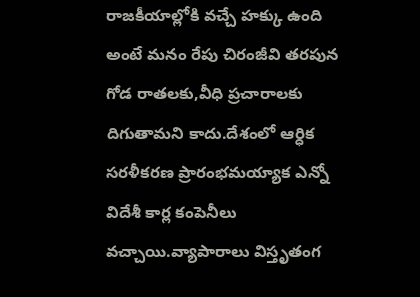రాజకీయాల్లోకి వచ్చే హక్కు ఉంది అంటే మనం రేపు చిరంజీవి తరపున గోడ రాతలకు,వీధి ప్రచారాలకు దిగుతామని కాదు.దేశంలో ఆర్ధిక సరళీకరణ ప్రారంభమయ్యాక ఎన్నో విదేశీ కార్ల కంపెనీలు వచ్చాయి.వ్యాపారాలు విస్తృతంగ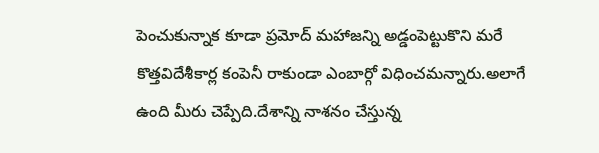పెంచుకున్నాక కూడా ప్రమోద్ మహాజన్ని అడ్డంపెట్టుకొని మరే కొత్తవిదేశీకార్ల కంపెనీ రాకుండా ఎంబార్గో విధించమన్నారు.అలాగే ఉంది మీరు చెప్పేది.దేశాన్ని నాశనం చేస్తున్న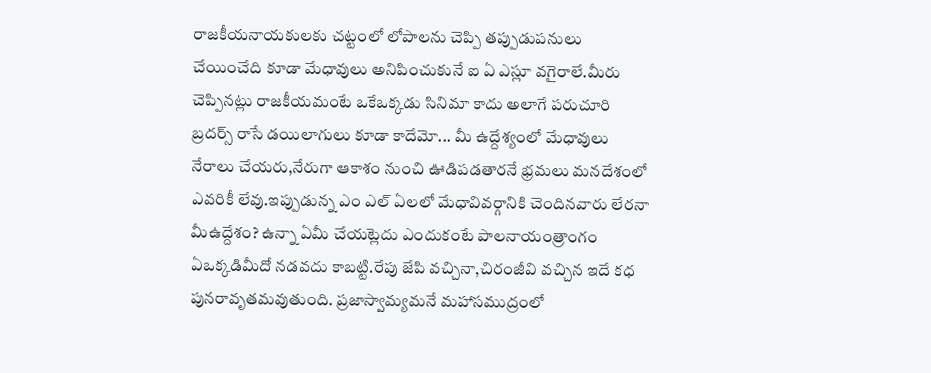రాజకీయనాయకులకు చట్టంలో లోపాలను చెప్పి తప్పుడుపనులు చేయించేది కూడా మేధావులు అనిపించుకునే ఐ ఏ ఎస్లూ వగైరాలే.మీరు చెప్పినట్లు రాజకీయమంటే ఒకేఒక్కడు సినిమా కాదు అలాగే పరుచూరి బ్రదర్స్ రాసే డయిలాగులు కూడా కాదేమో... మీ ఉద్దేశ్యంలో మేధావులు నేరాలు చేయరు,నేరుగా ఆకాశం నుంచి ఊడిపడతారనే భ్రమలు మనదేశంలో ఎవరికీ లేవు.ఇప్పుడున్న ఎం ఎల్ ఏలలో మేధావివర్గానికి చెందినవారు లేరనా మీఉద్దేశం? ఉన్నా ఏమీ చేయట్లెదు ఎందుకంటే పాలనాయంత్రాంగం ఏఒక్కడిమీదో నడవదు కాబట్టి.రేపు జేపి వచ్చినా,చిరంజీవి వచ్చిన ఇదే కధ పునరావృతమవుతుంది. ప్రజాస్వామ్యమనే మహాసముద్రంలో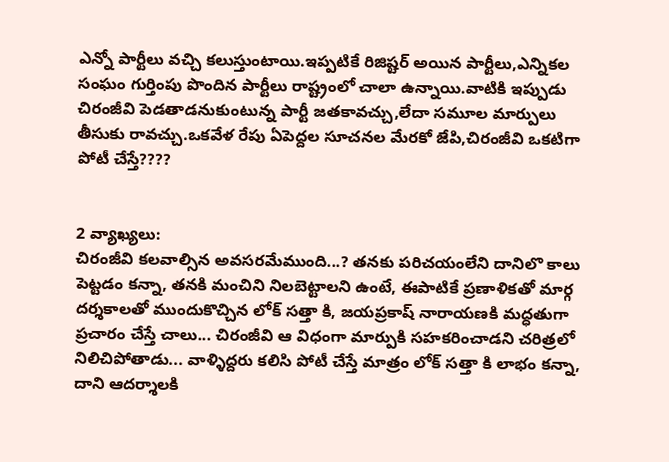ఎన్నో పార్టీలు వచ్చి కలుస్తుంటాయి.ఇప్పటికే రిజిష్టర్ అయిన పార్టీలు,ఎన్నికల సంఘం గుర్తింపు పొందిన పార్టీలు రాష్ట్రంలో చాలా ఉన్నాయి.వాటికి ఇప్పుడు చిరంజీవి పెడతాడనుకుంటున్న పార్టీ జతకావచ్చు,లేదా సమూల మార్పులు తీసుకు రావచ్చు.ఒకవేళ రేపు ఏపెద్దల సూచనల మేరకో జేపి,చిరంజీవి ఒకటిగా పోటీ చేస్తే????


2 వ్యాఖ్యలు:
చిరంజీవి కలవాల్సిన అవసరమేముంది...? తనకు పరిచయంలేని దానిలొ కాలు పెట్టడం కన్నా, తనకి మంచిని నిలబెట్టాలని ఉంటే, ఈపాటికే ప్రణాళికతో మార్గ దర్శకాలతో ముందుకొచ్చిన లోక్ సత్తా కి, జయప్రకాష్ నారాయణకి మద్ధతుగా ప్రచారం చేస్తే చాలు... చిరంజీవి ఆ విధంగా మార్పుకి సహకరించాడని చరిత్రలో నిలిచిపోతాడు... వాళ్ళిద్దరు కలిసి పోటీ చేస్తే మాత్రం లోక్ సత్తా కి లాభం కన్నా, దాని ఆదర్శాలకి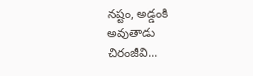నష్టం, అడ్డంకి అవుతాడు చిరంజీవి...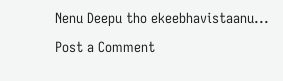Nenu Deepu tho ekeebhavistaanu...
Post a Comment